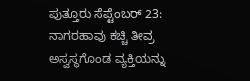ಪುತ್ತೂರು ಸೆಪ್ಟೆಂಬರ್ 23: ನಾಗರಹಾವು ಕಚ್ಚಿ ತೀವ್ರ ಅಸ್ವಸ್ಥಗೊಂಡ ವ್ಯಕ್ತಿಯನ್ನು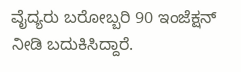ವೈದ್ಯರು ಬರೋಬ್ಬರಿ 90 ಇಂಜೆಕ್ಷನ್ ನೀಡಿ ಬದುಕಿಸಿದ್ದಾರೆ.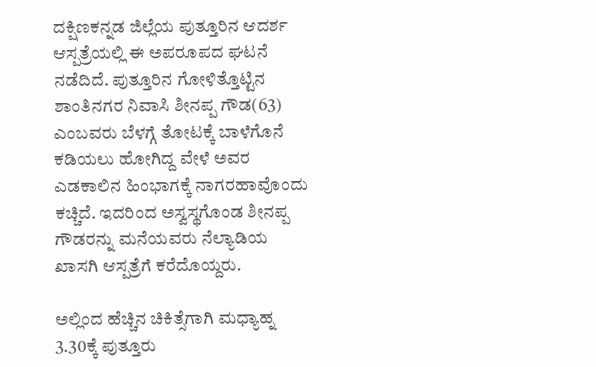ದಕ್ಷಿಣಕನ್ನಡ ಜಿಲ್ಲೆಯ ಪುತ್ತೂರಿನ ಆದರ್ಶ ಆಸ್ಪತ್ರೆಯಲ್ಲಿ ಈ ಅಪರೂಪದ ಘಟನೆ ನಡೆದಿದೆ. ಪುತ್ತೂರಿನ ಗೋಳಿತ್ತೊಟ್ಟಿನ ಶಾಂತಿನಗರ ನಿವಾಸಿ ಶೀನಪ್ಪ ಗೌಡ(63) ಎಂಬವರು ಬೆಳಗ್ಗೆ ತೋಟಕ್ಕೆ ಬಾಳೆಗೊನೆ ಕಡಿಯಲು ಹೋಗಿದ್ದ ವೇಳೆ ಅವರ ಎಡಕಾಲಿನ ಹಿಂಭಾಗಕ್ಕೆ ನಾಗರಹಾವೊಂದು ಕಚ್ಚಿದೆ. ಇದರಿಂದ ಅಸ್ವಸ್ಥಗೊಂಡ ಶೀನಪ್ಪ ಗೌಡರನ್ನು ಮನೆಯವರು ನೆಲ್ಯಾಡಿಯ ಖಾಸಗಿ ಆಸ್ಪತ್ರೆಗೆ ಕರೆದೊಯ್ದರು.

ಅಲ್ಲಿಂದ ಹೆಚ್ಚಿನ ಚಿಕಿತ್ಸೆಗಾಗಿ ಮಧ್ಯಾಹ್ನ 3.30ಕ್ಕೆ ಪುತ್ತೂರು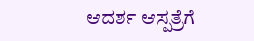ಆದರ್ಶ ಆಸ್ಪತ್ರೆಗೆ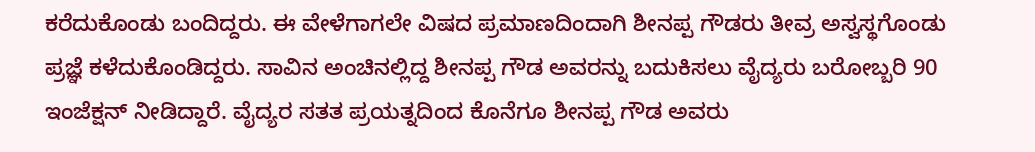ಕರೆದುಕೊಂಡು ಬಂದಿದ್ದರು. ಈ ವೇಳೆಗಾಗಲೇ ವಿಷದ ಪ್ರಮಾಣದಿಂದಾಗಿ ಶೀನಪ್ಪ ಗೌಡರು ತೀವ್ರ ಅಸ್ವಸ್ಥಗೊಂಡು ಪ್ರಜ್ಞೆ ಕಳೆದುಕೊಂಡಿದ್ದರು. ಸಾವಿನ ಅಂಚಿನಲ್ಲಿದ್ದ ಶೀನಪ್ಪ ಗೌಡ ಅವರನ್ನು ಬದುಕಿಸಲು ವೈದ್ಯರು ಬರೋಬ್ಬರಿ 90 ಇಂಜೆಕ್ಷನ್ ನೀಡಿದ್ದಾರೆ. ವೈದ್ಯರ ಸತತ ಪ್ರಯತ್ನದಿಂದ ಕೊನೆಗೂ ಶೀನಪ್ಪ ಗೌಡ ಅವರು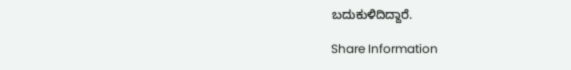ಬದುಕುಳಿದಿದ್ದಾರೆ.

Share Information